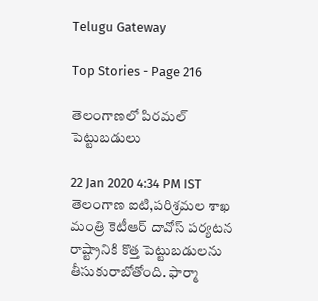Telugu Gateway

Top Stories - Page 216

తెలంగాణలో పిరమల్ పెట్టుబడులు

22 Jan 2020 4:34 PM IST
తెలంగాణ ఐటి,పరిశ్రమల శాఖ మంత్రి కెటీఆర్ దావోస్ పర్యటన రాష్ట్రానికి కొత్త పెట్టుబడులను తీసుకురాబోతోంది. ఫార్మా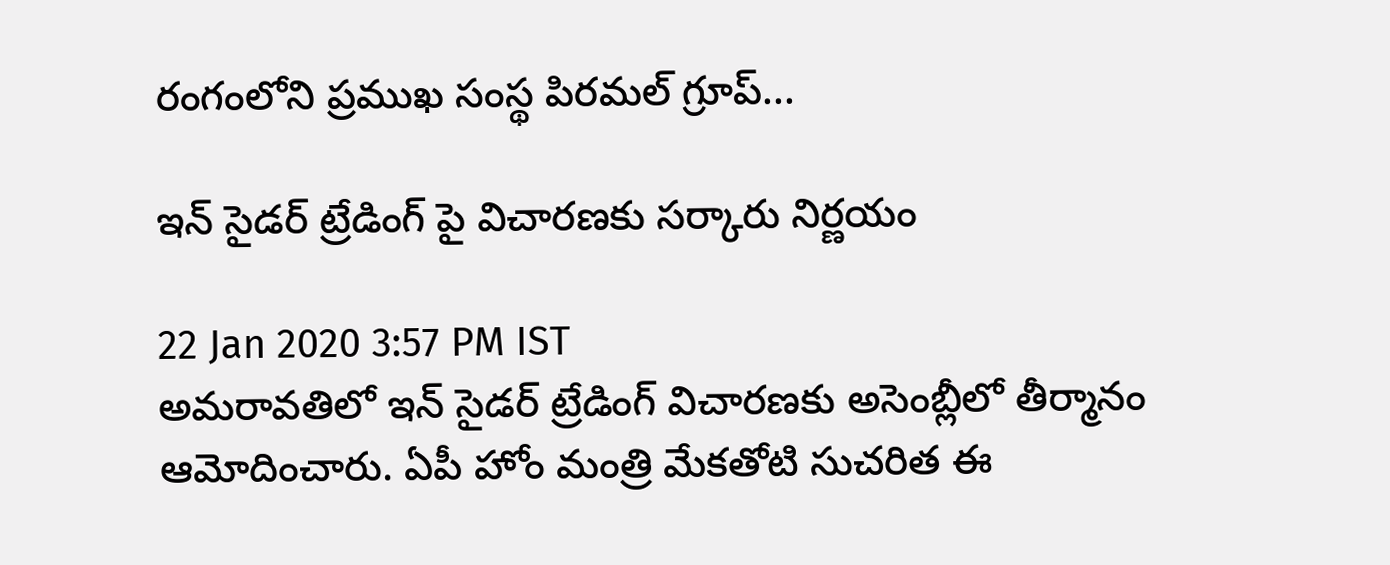రంగంలోని ప్రముఖ సంస్థ పిరమల్ గ్రూప్...

ఇన్ సైడర్ ట్రేడింగ్ పై విచారణకు సర్కారు నిర్ణయం

22 Jan 2020 3:57 PM IST
అమరావతిలో ఇన్ సైడర్ ట్రేడింగ్ విచారణకు అసెంబ్లీలో తీర్మానం ఆమోదించారు. ఏపీ హోం మంత్రి మేకతోటి సుచరిత ఈ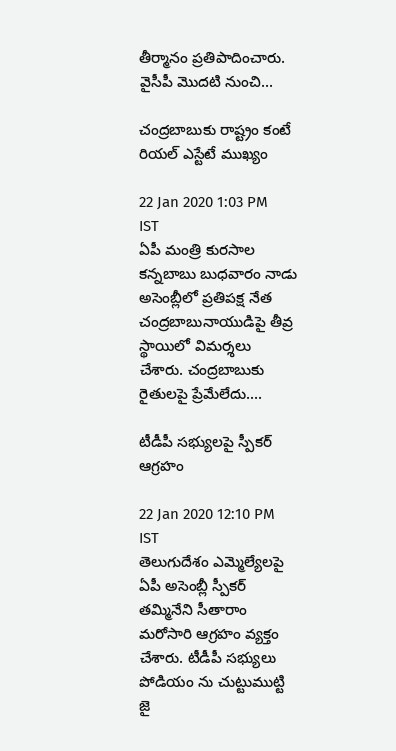తీర్మానం ప్రతిపాదించారు. వైసీపీ మొదటి నుంచి...

చంద్రబాబుకు రాష్ట్రం కంటే రియల్ ఎస్టేటే ముఖ్యం

22 Jan 2020 1:03 PM IST
ఏపీ మంత్రి కురసాల కన్నబాబు బుధవారం నాడు అసెంబ్లీలో ప్రతిపక్ష నేత చంద్రబాబునాయుడిపై తీవ్ర స్థాయిలో విమర్శలు చేశారు. చంద్రబాబుకు రైతులపై ప్రేమేలేదు....

టీడీపీ సభ్యులపై స్పీకర్ ఆగ్రహం

22 Jan 2020 12:10 PM IST
తెలుగుదేశం ఎమ్మెల్యేలపై ఏపీ అసెంబ్లీ స్పీకర్ తమ్మినేని సీతారాం మరోసారి ఆగ్రహం వ్యక్తం చేశారు. టీడీపీ సభ్యులు పోడియం ను చుట్టుముట్టి జై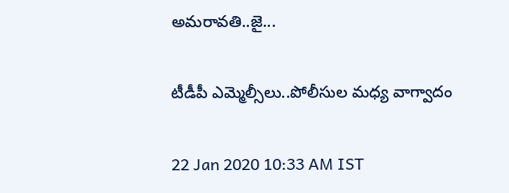అమరావతి..జై...

టీడీపీ ఎమ్మెల్సీలు..పోలీసుల మధ్య వాగ్వాదం

22 Jan 2020 10:33 AM IST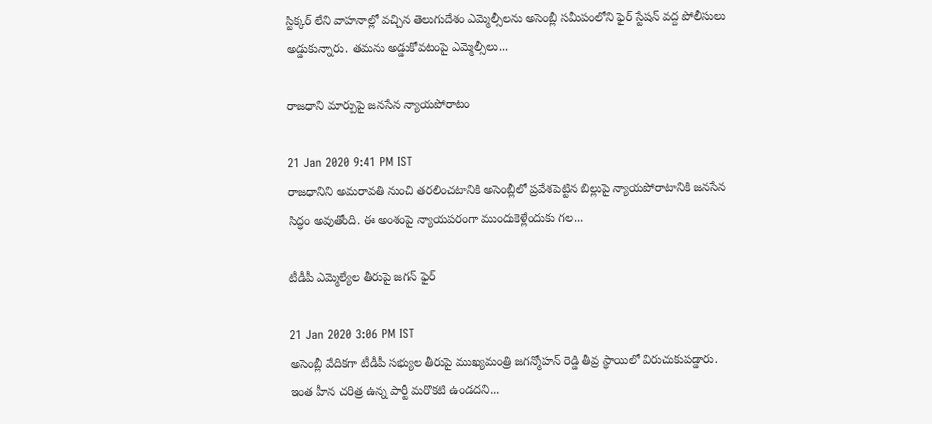స్టిక్కర్ లేని వాహనాల్లో వచ్చిన తెలుగుదేశం ఎమ్మెల్సీలను అసెంబ్లీ సమీపంలోని ఫైర్ స్టేషన్ వద్ద పోలీసులు అడ్డుకున్నారు. తమను అడ్డుకోవటంపై ఎమ్మెల్సీలు...

రాజధాని మార్పుపై జనసేన న్యాయపోరాటం

21 Jan 2020 9:41 PM IST
రాజధానిని అమరావతి నుంచి తరలించటానికి అసెంబ్లీలో ప్రవేశపెట్టిన బిల్లుపై న్యాయపోరాటానికి జనసేన సిద్ధం అవుతోంది. ఈ అంశంపై న్యాయపరంగా ముందుకెళ్లేందుకు గల...

టీడీపీ ఎమ్మెల్యేల తీరుపై జగన్ ఫైర్

21 Jan 2020 3:06 PM IST
అసెంబ్లీ వేదికగా టీడీపీ సభ్యుల తీరుపై ముఖ్యమంత్రి జగన్మోహన్ రెడ్డి తీవ్ర స్థాయిలో విరుచుకుపడ్డారు. ఇంత హీన చరిత్ర ఉన్న పార్టీ మరొకటి ఉండదని...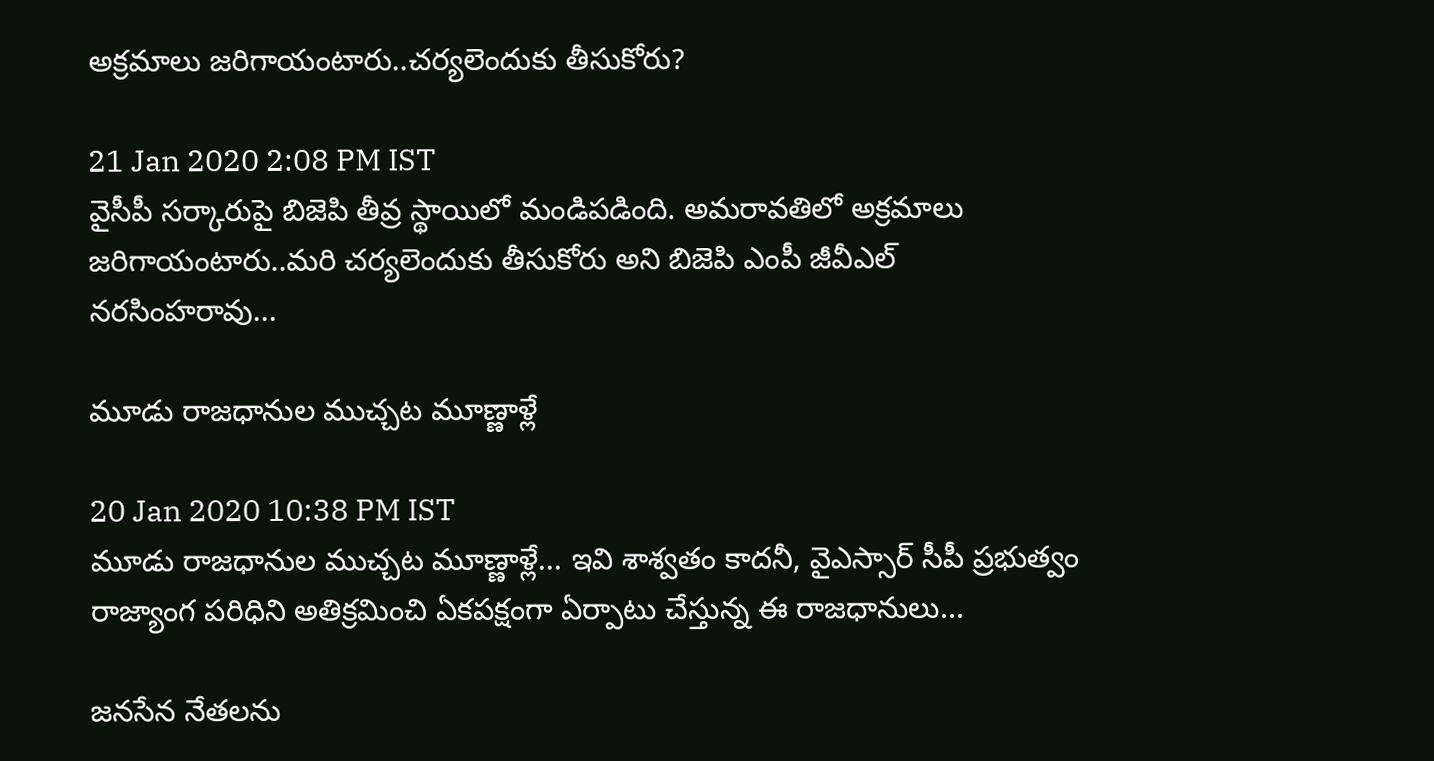అక్రమాలు జరిగాయంటారు..చర్యలెందుకు తీసుకోరు?

21 Jan 2020 2:08 PM IST
వైసీపీ సర్కారుపై బిజెపి తీవ్ర స్థాయిలో మండిపడింది. అమరావతిలో అక్రమాలు జరిగాయంటారు..మరి చర్యలెందుకు తీసుకోరు అని బిజెపి ఎంపీ జీవీఎల్ నరసింహరావు...

మూడు రాజధానుల ముచ్చట మూణ్ణాళ్లే

20 Jan 2020 10:38 PM IST
మూడు రాజధానుల ముచ్చట మూణ్ణాళ్లే... ఇవి శాశ్వతం కాదనీ, వైఎస్సార్ సీపీ ప్రభుత్వం రాజ్యాంగ పరిధిని అతిక్రమించి ఏకపక్షంగా ఏర్పాటు చేస్తున్న ఈ రాజధానులు...

జనసేన నేతలను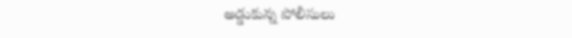అడ్డుకున్న పోలీసులు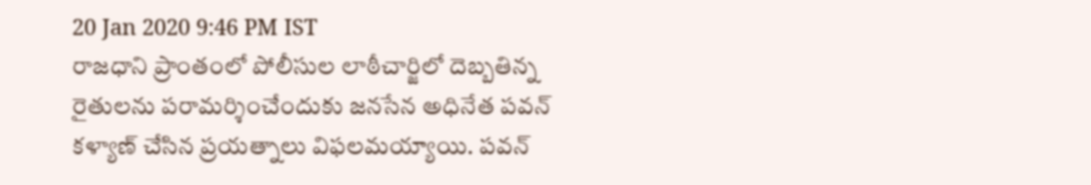20 Jan 2020 9:46 PM IST
రాజధాని ప్రాంతంలో పోలీసుల లాఠీచార్జిలో దెబ్బతిన్న రైతులను పరామర్శించేందుకు జనసేన అధినేత పవన్ కళ్యాణ్ చేసిన ప్రయత్నాలు విఫలమయ్యాయి. పవన్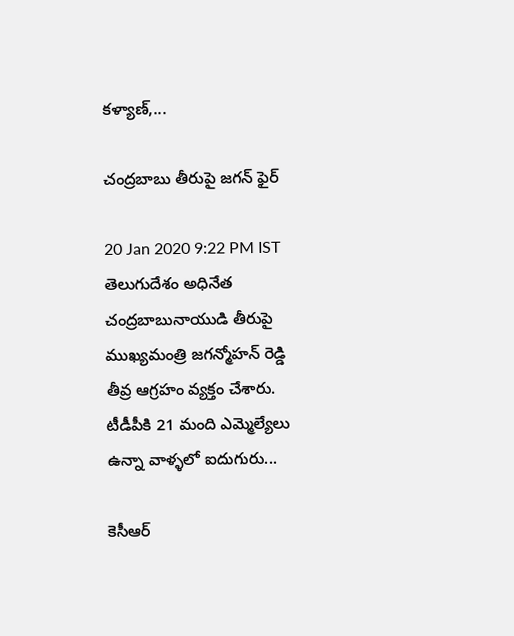కళ్యాణ్,...

చంద్రబాబు తీరుపై జగన్ ఫైర్

20 Jan 2020 9:22 PM IST
తెలుగుదేశం అధినేత చంద్రబాబునాయుడి తీరుపై ముఖ్యమంత్రి జగన్మోహన్ రెడ్డి తీవ్ర ఆగ్రహం వ్యక్తం చేశారు. టీడీపీకి 21 మంది ఎమ్మెల్యేలు ఉన్నా వాళ్ళలో ఐదుగురు...

కెసీఆర్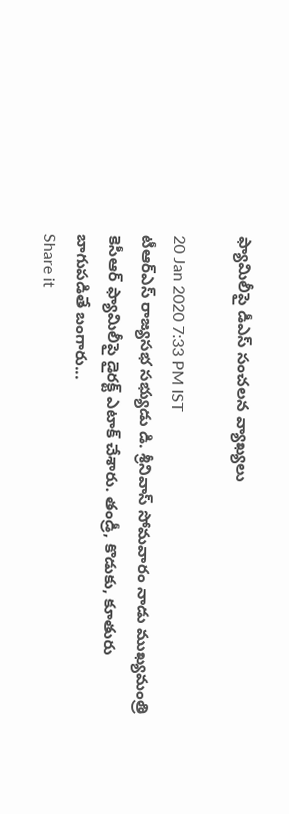ఫ్యామిలీపై డీఎస్ సంచలన వ్యాఖ్యలు

20 Jan 2020 7:33 PM IST
టీఆర్ఎస్ రాజ్యసభ సభ్యుడు డి. శ్రీనివాస్ సోమవారం నాడు ముఖ్యమంత్రి కెసీఆర్ ఫ్యామిలీపై డైరక్ట్ ఎటాక్ చేశారు. తండ్రీ, కొడుకు, కూతురు బాగుపడితే బంగారు...
Share it